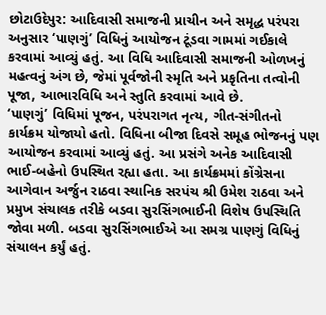છોટાઉદેપુર: આદિવાસી સમાજની પ્રાચીન અને સમૃદ્ધ પરંપરા અનુસાર ‘પાણગું’ વિધિનું આયોજન ટૂંડવા ગામમાં ગઈકાલે કરવામાં આવ્યું હતું. આ વિધિ આદિવાસી સમાજની ઓળખનું મહત્વનું અંગ છે, જેમાં પૂર્વજોની સ્મૃતિ અને પ્રકૃતિના તત્વોની પૂજા, આભારવિધિ અને સ્તુતિ કરવામાં આવે છે.
‘પાણગું’ વિધિમાં પૂજન, પરંપરાગત નૃત્ય, ગીત-સંગીતનો કાર્યક્રમ યોજાયો હતો. વિધિના બીજા દિવસે સમૂહ ભોજનનું પણ આયોજન કરવામાં આવ્યું હતું. આ પ્રસંગે અનેક આદિવાસી ભાઈ-બહેનો ઉપસ્થિત રહ્યા હતા. આ કાર્યક્રમમાં કોંગ્રેસના આગેવાન અર્જુન રાઠવા સ્થાનિક સરપંચ શ્રી ઉમેશ રાઠવા અને પ્રમુખ સંચાલક તરીકે બડવા સુરસિંગભાઈની વિશેષ ઉપસ્થિતિ જોવા મળી. બડવા સુરસિંગભાઈએ આ સમગ્ર પાણગું વિધિનું સંચાલન કર્યું હતું.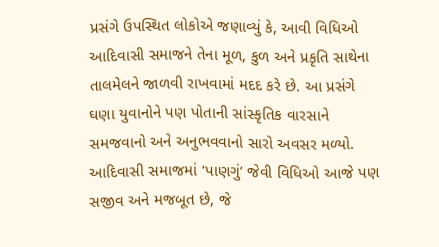પ્રસંગે ઉપસ્થિત લોકોએ જણાવ્યું કે, આવી વિધિઓ આદિવાસી સમાજને તેના મૂળ, કુળ અને પ્રકૃતિ સાથેના તાલમેલને જાળવી રાખવામાં મદદ કરે છે. આ પ્રસંગે ઘણા યુવાનોને પણ પોતાની સાંસ્કૃતિક વારસાને સમજવાનો અને અનુભવવાનો સારો અવસર મળ્યો. આદિવાસી સમાજમાં ‘પાણગું’ જેવી વિધિઓ આજે પણ સજીવ અને મજબૂત છે, જે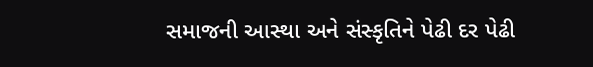સમાજની આસ્થા અને સંસ્કૃતિને પેઢી દર પેઢી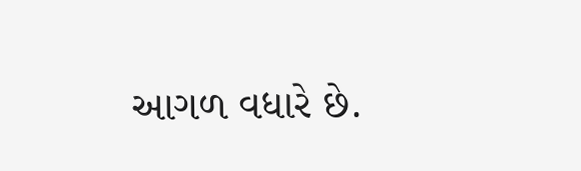આગળ વધારે છે.